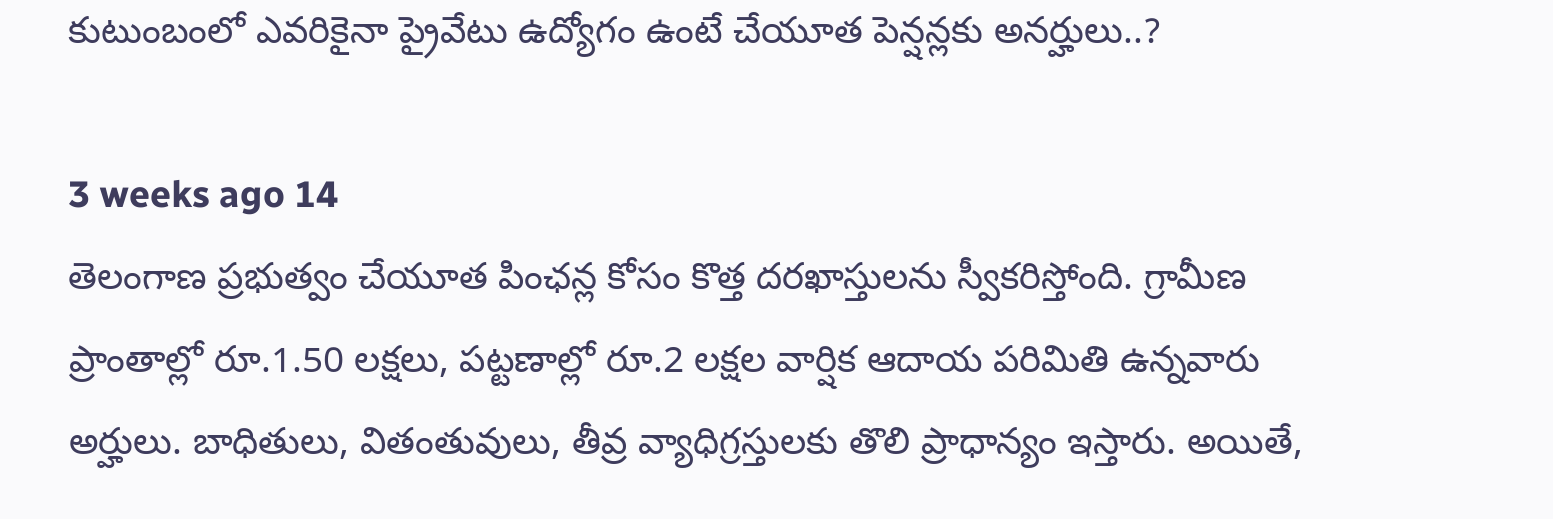కుటుంబంలో ఎవరికైనా ప్రైవేటు ఉద్యోగం ఉంటే చేయూత పెన్షన్లకు అనర్హులు..?

3 weeks ago 14
తెలంగాణ ప్రభుత్వం చేయూత పింఛన్ల కోసం కొత్త దరఖాస్తులను స్వీకరిస్తోంది. గ్రామీణ ప్రాంతాల్లో రూ.1.50 లక్షలు, పట్టణాల్లో రూ.2 లక్షల వార్షిక ఆదాయ పరిమితి ఉన్నవారు అర్హులు. బాధితులు, వితంతువులు, తీవ్ర వ్యాధిగ్రస్తులకు తొలి ప్రాధాన్యం ఇస్తారు. అయితే,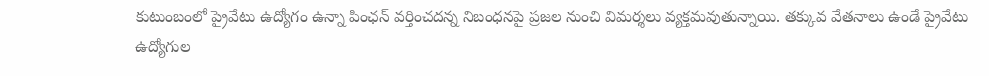కుటుంబంలో ప్రైవేటు ఉద్యోగం ఉన్నా పింఛన్ వర్తించదన్న నిబంధనపై ప్రజల నుంచి విమర్శలు వ్యక్తమవుతున్నాయి. తక్కువ వేతనాలు ఉండే ప్రైవేటు ఉద్యోగుల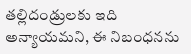తల్లిదండ్రులకు ఇది అన్యాయమని, ఈ నిబంధనను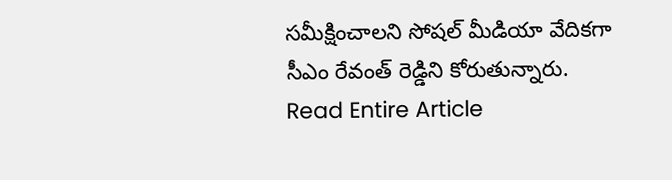సమీక్షించాలని సోషల్ మీడియా వేదికగా సీఎం రేవంత్ రెడ్డిని కోరుతున్నారు.
Read Entire Article